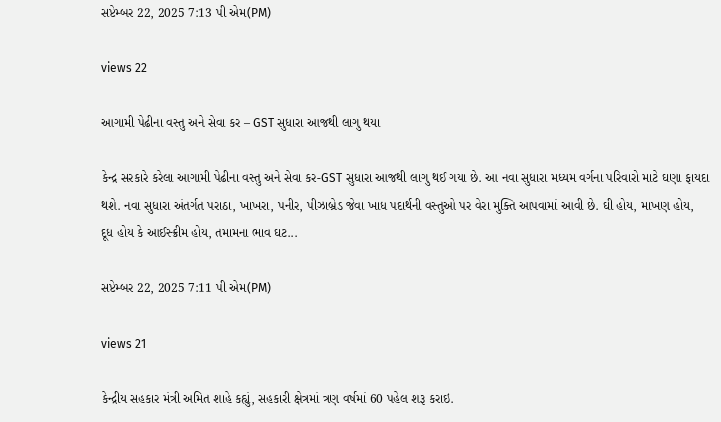સપ્ટેમ્બર 22, 2025 7:13 પી એમ(PM)

views 22

આગામી પેઢીના વસ્તુ અને સેવા કર – GST સુધારા આજથી લાગુ થયા

કેન્દ્ર સરકારે કરેલા આગામી પેઢીના વસ્તુ અને સેવા કર-GST સુધારા આજથી લાગુ થઈ ગયા છે. આ નવા સુધારા મધ્યમ વર્ગના પરિવારો માટે ઘણા ફાયદા થશે. નવા સુધારા અંતર્ગત પરાઠા, ખાખરા, પનીર, પીઝાબ્રેડ જેવા ખાધ પદાર્થની વસ્તુઓ પર વેરા મુક્તિ આપવામાં આવી છે. ઘી હોય, માખણ હોય, દૂધ હોય કે આઈસ્ક્રીમ હોય, તમામના ભાવ ઘટ...

સપ્ટેમ્બર 22, 2025 7:11 પી એમ(PM)

views 21

કેન્દ્રીય સહકાર મંત્રી અમિત શાહે કહ્યું, સહકારી ક્ષેત્રમાં ત્રણ વર્ષમાં 60 પહેલ શરૂ કરાઇ.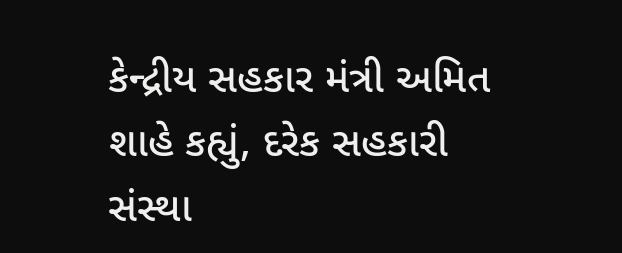કેન્દ્રીય સહકાર મંત્રી અમિત શાહે કહ્યું, દરેક સહકારી સંસ્થા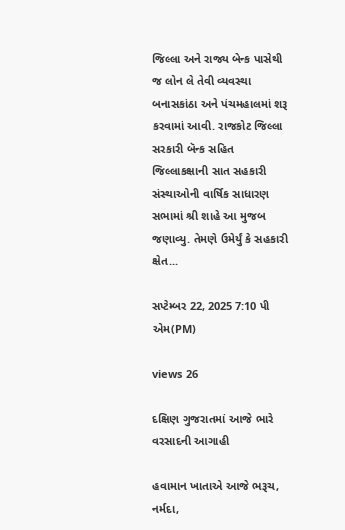જિલ્લા અને રાજ્ય બેન્ક પાસેથી જ લોન લે તેવી વ્યવસ્થા બનાસકાંઠા અને પંચમહાલમાં શરૂ કરવામાં આવી. રાજકોટ જિલ્લા સરકારી બૅન્ક સહિત જિલ્લાકક્ષાની સાત સહકારી સંસ્થાઓની વાર્ષિક સાધારણ સભામાં શ્રી શાહે આ મુજબ જણાવ્યુ. તેમણે ઉમેર્યું કે સહકારી ક્ષેત...

સપ્ટેમ્બર 22, 2025 7:10 પી એમ(PM)

views 26

દક્ષિણ ગુજરાતમાં આજે ભારે વરસાદની આગાહી

હવામાન ખાતાએ આજે ભરૂચ, નર્મદા,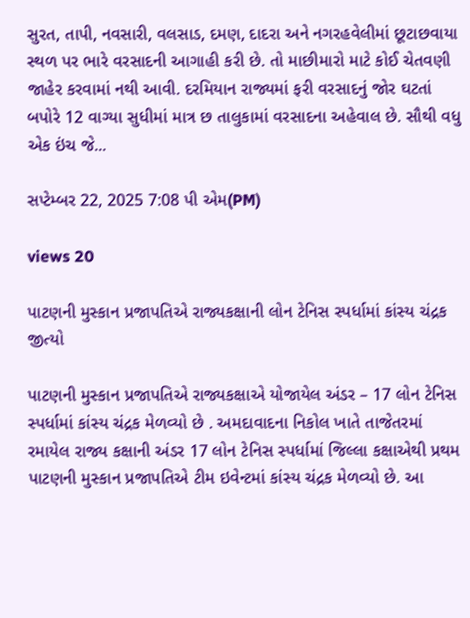સુરત, તાપી, નવસારી, વલસાડ, દમણ, દાદરા અને નગરહવેલીમાં છૂટાછવાયા સ્થળ પર ભારે વરસાદની આગાહી કરી છે. તો માછીમારો માટે કોઈ ચેતવણી જાહેર કરવામાં નથી આવી. દરમિયાન રાજ્યમાં ફરી વરસાદનું જોર ઘટતાં બપોરે 12 વાગ્યા સુધીમાં માત્ર છ તાલુકામાં વરસાદના અહેવાલ છે. સૌથી વધુ એક ઇંચ જે...

સપ્ટેમ્બર 22, 2025 7:08 પી એમ(PM)

views 20

પાટણની મુસ્કાન પ્રજાપતિએ રાજ્યકક્ષાની લોન ટેનિસ સ્પર્ધામાં કાંસ્ય ચંદ્રક જીત્યો

પાટણની મુસ્કાન પ્રજાપતિએ રાજ્યકક્ષાએ યોજાયેલ અંડર – 17 લોન ટેનિસ સ્પર્ધામાં કાંસ્ય ચંદ્રક મેળવ્યો છે . અમદાવાદના નિકોલ ખાતે તાજેતરમાં રમાયેલ રાજ્ય કક્ષાની અંડર 17 લોન ટેનિસ સ્પર્ધામાં જિલ્લા કક્ષાએથી પ્રથમ પાટણની મુસ્કાન પ્રજાપતિએ ટીમ ઇવેન્ટમાં કાંસ્ય ચંદ્રક મેળવ્યો છે. આ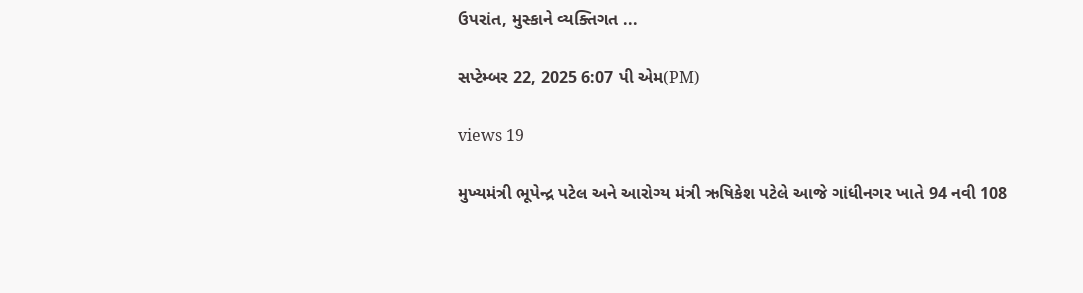ઉપરાંત, મુસ્કાને વ્યક્તિગત ...

સપ્ટેમ્બર 22, 2025 6:07 પી એમ(PM)

views 19

મુખ્યમંત્રી ભૂપેન્દ્ર પટેલ અને આરોગ્ય મંત્રી ઋષિકેશ પટેલે આજે ગાંધીનગર ખાતે 94 નવી 108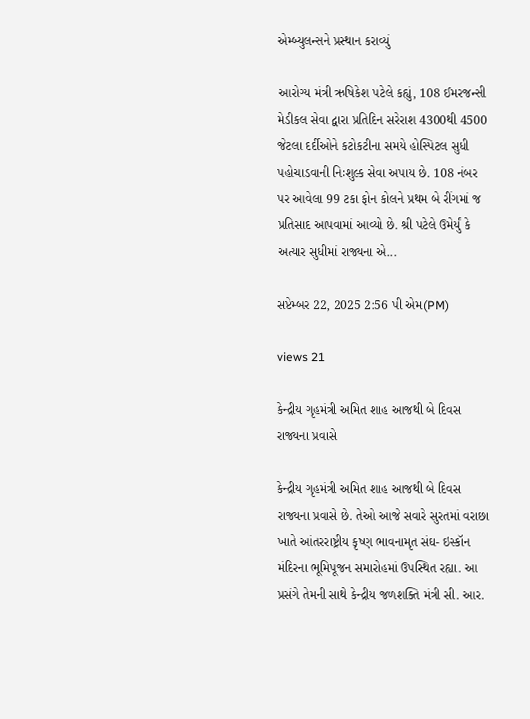એમ્બ્યુલન્સને પ્રસ્થાન કરાવ્યું

આરોગ્ય મંત્રી ઋષિકેશ પટેલે કહ્યું, 108 ઈમરજન્સી મેડીકલ સેવા દ્વારા પ્રતિદિન સરેરાશ 4300થી 4500 જેટલા દર્દીઓને કટોકટીના સમયે હોસ્પિટલ સુધી પહોચાડવાની નિઃશુલ્ક સેવા અપાય છે. 108 નંબર પર આવેલા 99 ટકા ફોન કોલને પ્રથમ બે રીંગમાં જ પ્રતિસાદ આપવામાં આવ્યો છે. શ્રી પટેલે ઉમેર્યું કે અત્યાર સુધીમાં રાજ્યના એ...

સપ્ટેમ્બર 22, 2025 2:56 પી એમ(PM)

views 21

કેન્દ્રીય ગૃહમંત્રી અમિત શાહ આજથી બે દિવસ રાજ્યના પ્રવાસે

કેન્દ્રીય ગૃહમંત્રી અમિત શાહ આજથી બે દિવસ રાજ્યના પ્રવાસે છે. તેઓ આજે સવારે સુરતમાં વરાછા ખાતે આંતરરાષ્ટ્રીય કૃષ્ણ ભાવનામૃત સંઘ- ઇસ્કૉન મંદિરના ભૂમિપૂજન સમારોહમાં ઉપસ્થિત રહ્યા. આ પ્રસંગે તેમની સાથે કેન્દ્રીય જળશક્તિ મંત્રી સી. આર.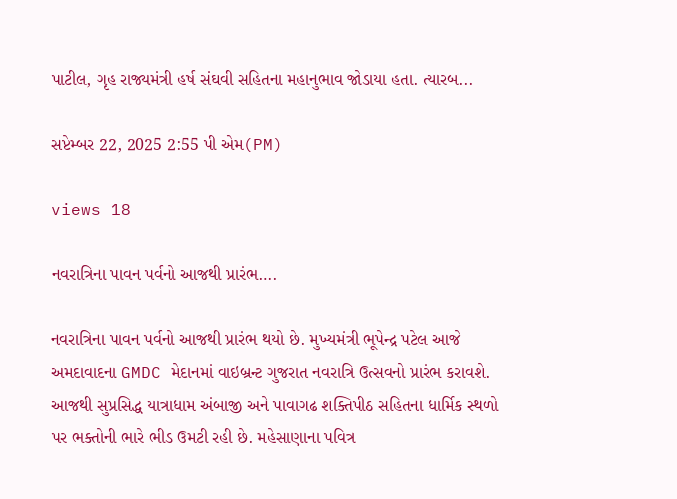પાટીલ, ગૃહ રાજ્યમંત્રી હર્ષ સંઘવી સહિતના મહાનુભાવ જોડાયા હતા. ત્યારબ...

સપ્ટેમ્બર 22, 2025 2:55 પી એમ(PM)

views 18

નવરાત્રિના પાવન પર્વનો આજથી પ્રારંભ….

નવરાત્રિના પાવન પર્વનો આજથી પ્રારંભ થયો છે. મુખ્યમંત્રી ભૂપેન્દ્ર પટેલ આજે અમદાવાદના GMDC મેદાનમાં વાઇબ્રન્ટ ગુજરાત નવરાત્રિ ઉત્સવનો પ્રારંભ કરાવશે. આજથી સુપ્રસિદ્ધ યાત્રાધામ અંબાજી અને પાવાગઢ શક્તિપીઠ સહિતના ધાર્મિક સ્થળો પર ભક્તોની ભારે ભીડ ઉમટી રહી છે. મહેસાણાના પવિત્ર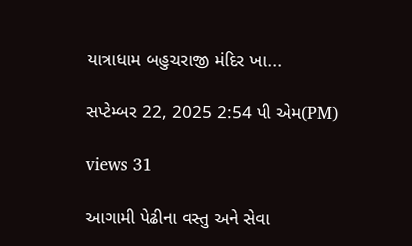યાત્રાધામ બહુચરાજી મંદિર ખા...

સપ્ટેમ્બર 22, 2025 2:54 પી એમ(PM)

views 31

આગામી પેઢીના વસ્તુ અને સેવા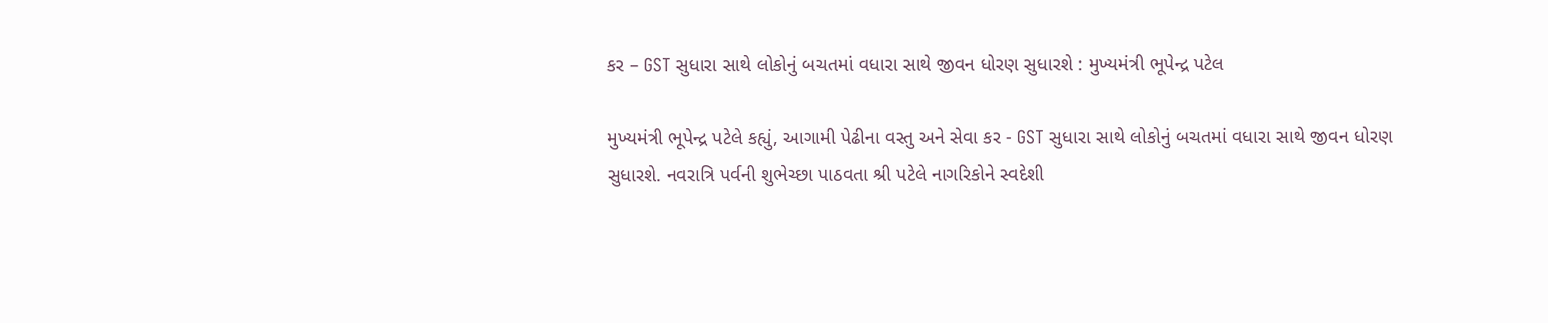કર – GST સુધારા સાથે લોકોનું બચતમાં વધારા સાથે જીવન ધોરણ સુધારશે : મુખ્યમંત્રી ભૂપેન્દ્ર પટેલ

મુખ્યમંત્રી ભૂપેન્દ્ર પટેલે કહ્યું, આગામી પેઢીના વસ્તુ અને સેવા કર - GST સુધારા સાથે લોકોનું બચતમાં વધારા સાથે જીવન ધોરણ સુધારશે. નવરાત્રિ પર્વની શુભેચ્છા પાઠવતા શ્રી પટેલે નાગરિકોને સ્વદેશી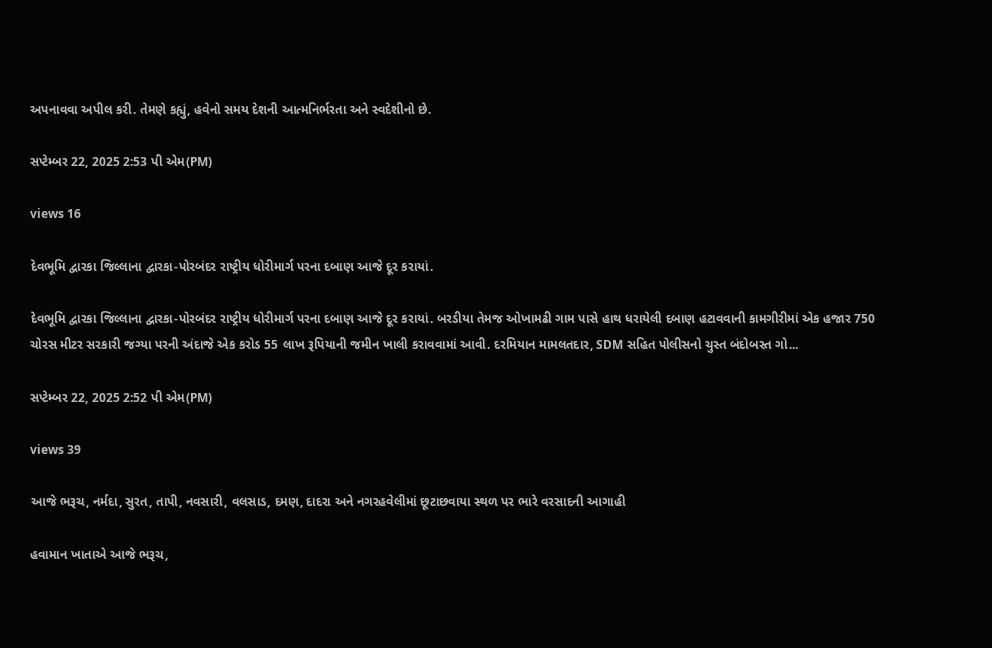અપનાવવા અપીલ કરી. તેમણે કહ્યું, હવેનો સમય દેશની આત્મનિર્ભરતા અને સ્વદેશીનો છે.

સપ્ટેમ્બર 22, 2025 2:53 પી એમ(PM)

views 16

દેવભૂમિ દ્વારકા જિલ્લાના દ્વારકા-પોરબંદર રાષ્ટ્રીય ધોરીમાર્ગ પરના દબાણ આજે દૂર કરાયાં.

દેવભૂમિ દ્વારકા જિલ્લાના દ્વારકા-પોરબંદર રાષ્ટ્રીય ધોરીમાર્ગ પરના દબાણ આજે દૂર કરાયાં. બરડીયા તેમજ ઓખામઢી ગામ પાસે હાથ ધરાયેલી દબાણ હટાવવાની કામગીરીમાં એક હજાર 750 ચોરસ મીટર સરકારી જગ્યા પરની અંદાજે એક કરોડ 55 લાખ રૂપિયાની જમીન ખાલી કરાવવામાં આવી. દરમિયાન મામલતદાર, SDM સહિત પોલીસનો ચુસ્ત બંદોબસ્ત ગો...

સપ્ટેમ્બર 22, 2025 2:52 પી એમ(PM)

views 39

આજે ભરૂચ, નર્મદા, સુરત, તાપી, નવસારી, વલસાડ, દમણ, દાદરા અને નગરહવેલીમાં છૂટાછવાયા સ્થળ પર ભારે વરસાદની આગાહી

હવામાન ખાતાએ આજે ભરૂચ,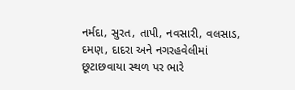નર્મદા, સુરત, તાપી, નવસારી, વલસાડ, દમણ, દાદરા અને નગરહવેલીમાં છૂટાછવાયા સ્થળ પર ભારે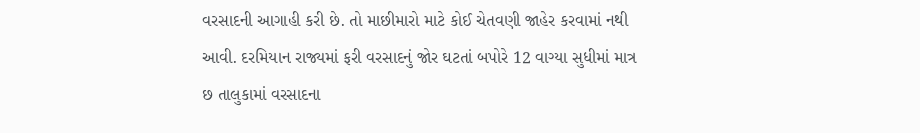વરસાદની આગાહી કરી છે. તો માછીમારો માટે કોઈ ચેતવણી જાહેર કરવામાં નથી આવી. દરમિયાન રાજ્યમાં ફરી વરસાદનું જોર ઘટતાં બપોરે 12 વાગ્યા સુધીમાં માત્ર છ તાલુકામાં વરસાદના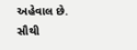અહેવાલ છે. સૌથી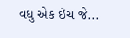વધુ એક ઇંચ જે...